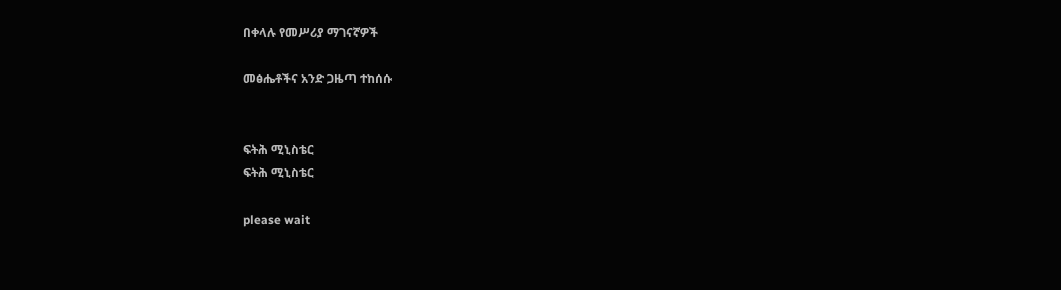በቀላሉ የመሥሪያ ማገናኛዎች

መፅሔቶችና አንድ ጋዜጣ ተከሰሱ


ፍትሕ ሚኒስቴር
ፍትሕ ሚኒስቴር

please wait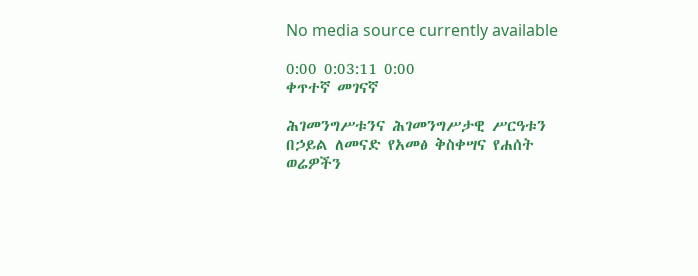No media source currently available

0:00 0:03:11 0:00
ቀጥተኛ መገናኛ

ሕገመንግሥቱንና ሕገመንግሥታዊ ሥርዓቱን በኃይል ለመናድ የአመፅ ቅስቀሣና የሐሰት ወሬዎችን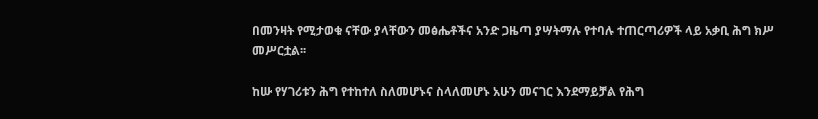በመንዛት የሚታወቁ ናቸው ያላቸውን መፅሔቶችና አንድ ጋዜጣ ያሣትማሉ የተባሉ ተጠርጣሪዎች ላይ አቃቢ ሕግ ክሥ መሥርቷል፡፡

ከሡ የሃገሪቱን ሕግ የተከተለ ስለመሆኑና ስላለመሆኑ አሁን መናገር እንደማይቻል የሕግ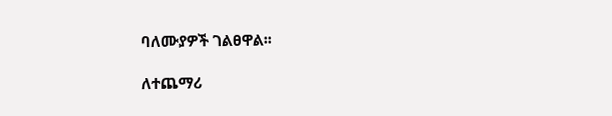ባለሙያዎች ገልፀዋል፡፡

ለተጨማሪ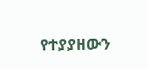የተያያዘውን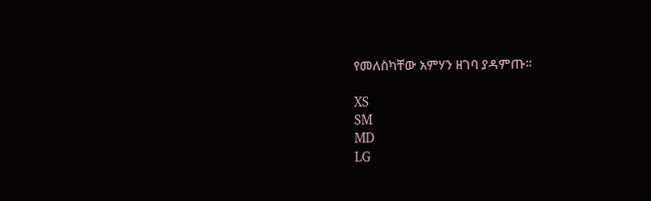የመለስካቸው አምሃን ዘገባ ያዳምጡ፡፡

XS
SM
MD
LG